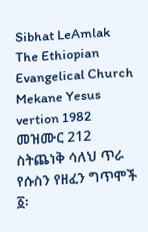Sibhat LeAmlak The Ethiopian Evangelical Church Mekane Yesus vertion 1982
መዝሙር 212 ስትጨነቅ ሳለህ ጥራ የሱስን የዘፈን ግጥሞች
፩፡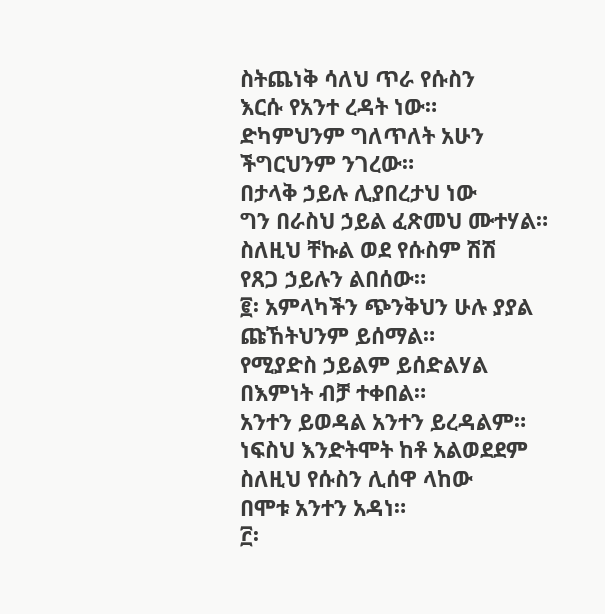ስትጨነቅ ሳለህ ጥራ የሱስን
እርሱ የአንተ ረዳት ነው።
ድካምህንም ግለጥለት አሁን
ችግርህንም ንገረው።
በታላቅ ኃይሉ ሊያበረታህ ነው
ግን በራስህ ኃይል ፈጽመህ ሙተሃል።
ስለዚህ ቸኩል ወደ የሱስም ሽሽ
የጸጋ ኃይሉን ልበሰው።
፪፡ አምላካችን ጭንቅህን ሁሉ ያያል
ጩኸትህንም ይሰማል።
የሚያድስ ኃይልም ይሰድልሃል
በእምነት ብቻ ተቀበል።
አንተን ይወዳል አንተን ይረዳልም።
ነፍስህ እንድትሞት ከቶ አልወደደም
ስለዚህ የሱስን ሊሰዋ ላከው
በሞቱ አንተን አዳነ።
፫፡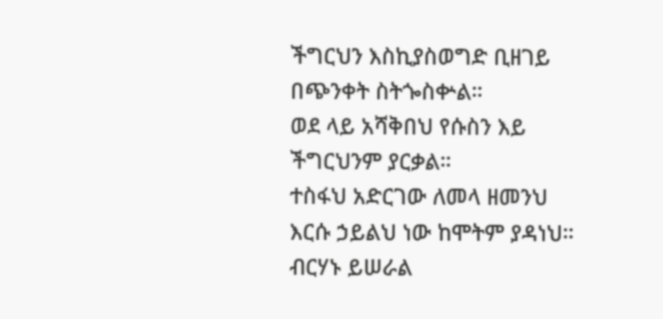ችግርህን እስኪያስወግድ ቢዘገይ
በጭንቀት ስትጐስቍል።
ወደ ላይ አሻቅበህ የሱስን እይ
ችግርህንም ያርቃል።
ተስፋህ አድርገው ለመላ ዘመንህ
እርሱ ኃይልህ ነው ከሞትም ያዳነህ።
ብርሃኑ ይሠራል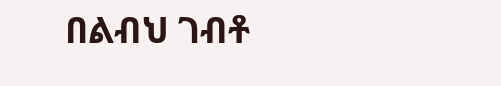በልብህ ገብቶ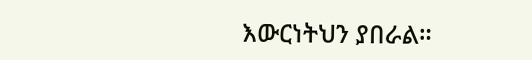እውርነትህን ያበራል።